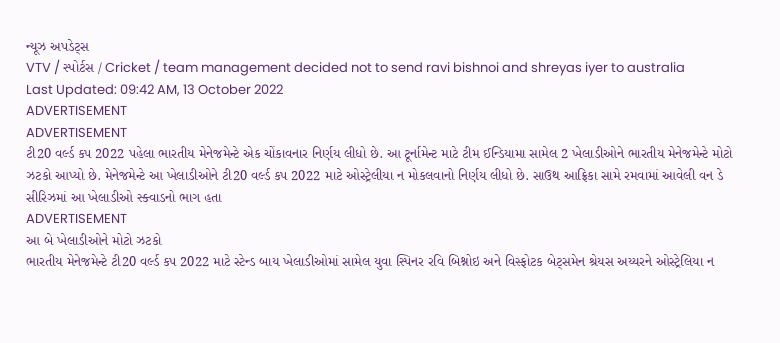ન્યૂઝ અપડેટ્સ
VTV / સ્પોર્ટસ / Cricket / team management decided not to send ravi bishnoi and shreyas iyer to australia
Last Updated: 09:42 AM, 13 October 2022
ADVERTISEMENT
ADVERTISEMENT
ટી20 વર્લ્ડ કપ 2022 પહેલા ભારતીય મેનેજમેન્ટે એક ચોંકાવનાર નિર્ણય લીધો છે. આ ટૂર્નામેન્ટ માટે ટીમ ઈન્ડિયામા સામેલ 2 ખેલાડીઓને ભારતીય મેનેજમેન્ટે મોટો ઝટકો આપ્યો છે. મેનેજમેન્ટે આ ખેલાડીઓને ટી20 વર્લ્ડ કપ 2022 માટે ઓસ્ટ્રેલીયા ન મોકલવાનો નિર્ણય લીધો છે. સાઉથ આફ્રિકા સામે રમવામાં આવેલી વન ડે સીરિઝમાં આ ખેલાડીઓ સ્ક્વાડનો ભાગ હતા
ADVERTISEMENT
આ બે ખેલાડીઓને મોટો ઝટકો
ભારતીય મેનેજમેન્ટે ટી20 વર્લ્ડ કપ 2022 માટે સ્ટેન્ડ બાય ખેલાડીઓમાં સામેલ યુવા સ્પિનર રવિ બિશ્નોઇ અને વિસ્ફોટક બેટ્સમેન શ્રેયસ અય્યરને ઓસ્ટ્રેલિયા ન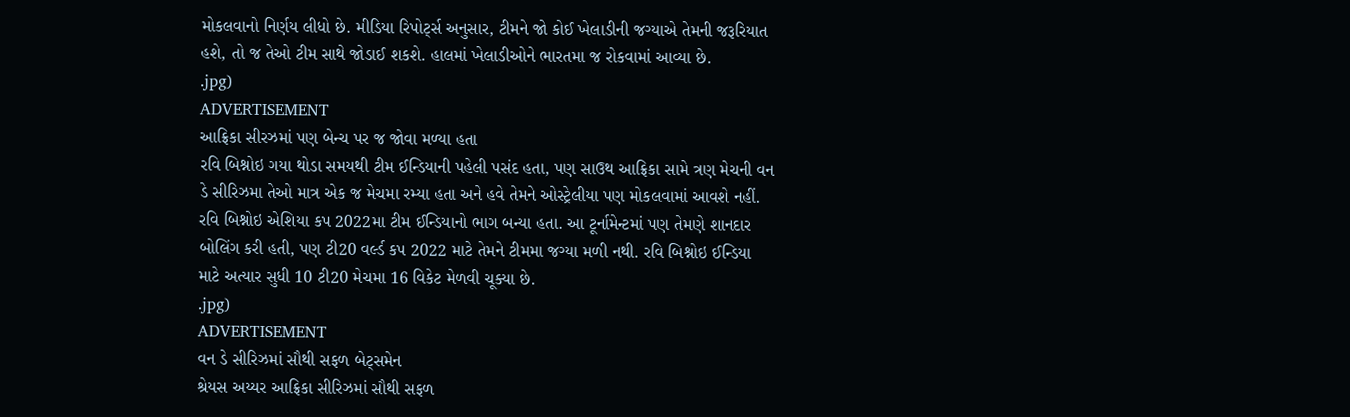મોકલવાનો નિર્ણય લીધો છે. મીડિયા રિપોર્ટ્સ અનુસાર, ટીમને જો કોઈ ખેલાડીની જગ્યાએ તેમની જરૂરિયાત હશે, તો જ તેઓ ટીમ સાથે જોડાઈ શકશે. હાલમાં ખેલાડીઓને ભારતમા જ રોકવામાં આવ્યા છે.
.jpg)
ADVERTISEMENT
આફ્રિકા સીરઝમાં પણ બેન્ચ પર જ જોવા મળ્યા હતા
રવિ બિશ્નોઇ ગયા થોડા સમયથી ટીમ ઈન્ડિયાની પહેલી પસંદ હતા, પણ સાઉથ આફ્રિકા સામે ત્રણ મેચની વન ડે સીરિઝમા તેઓ માત્ર એક જ મેચમા રમ્યા હતા અને હવે તેમને ઓસ્ટ્રેલીયા પણ મોકલવામાં આવશે નહીં. રવિ બિશ્નોઇ એશિયા કપ 2022મા ટીમ ઈન્ડિયાનો ભાગ બન્યા હતા. આ ટૂર્નામેન્ટમાં પણ તેમણે શાનદાર બોલિંગ કરી હતી, પણ ટી20 વર્લ્ડ કપ 2022 માટે તેમને ટીમમા જગ્યા મળી નથી. રવિ બિશ્નોઇ ઈન્ડિયા માટે અત્યાર સુધી 10 ટી20 મેચમા 16 વિકેટ મેળવી ચૂક્યા છે.
.jpg)
ADVERTISEMENT
વન ડે સીરિઝમાં સૌથી સફળ બેટ્સમેન
શ્રેયસ અય્યર આફ્રિકા સીરિઝમાં સૌથી સફળ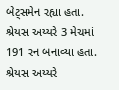બેટ્સમેન રહ્યા હતા. શ્રેયસ અય્યરે 3 મેચમાં 191 રન બનાવ્યા હતા. શ્રેયસ અય્યરે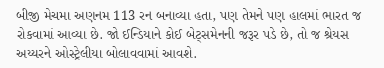બીજી મેચમા અણનમ 113 રન બનાવ્યા હતા, પણ તેમને પણ હાલમાં ભારત જ રોકવામાં આવ્યા છે. જો ઈન્ડિયાને કોઈ બેટ્સમેનની જરૂર પડે છે, તો જ શ્રેયસ અય્યરને ઓસ્ટ્રેલીયા બોલાવવામાં આવશે.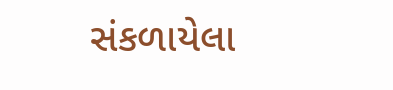સંકળાયેલા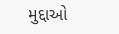મુદ્દાઓ